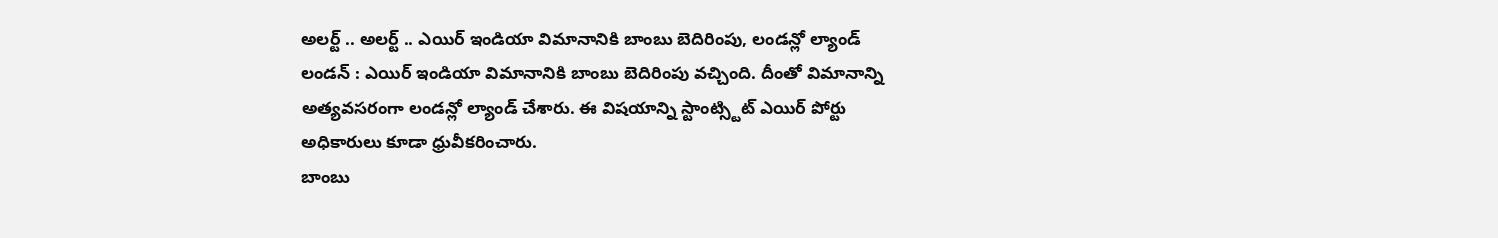అలర్ట్ .. అలర్ట్ .. ఎయిర్ ఇండియా విమానానికి బాంబు బెదిరింపు, లండన్లో ల్యాండ్
లండన్ : ఎయిర్ ఇండియా విమానానికి బాంబు బెదిరింపు వచ్చింది. దీంతో విమానాన్ని అత్యవసరంగా లండన్లో ల్యాండ్ చేశారు. ఈ విషయాన్ని స్టాంట్స్టిట్ ఎయిర్ పోర్టు అధికారులు కూడా ధ్రువీకరించారు.
బాంబు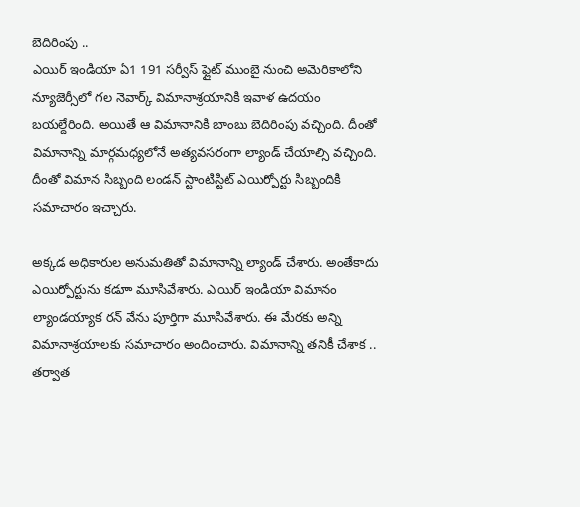బెదిరింపు ..
ఎయిర్ ఇండియా ఏ1 191 సర్వీస్ ఫ్లైట్ ముంబై నుంచి అమెరికాలోని న్యూజెర్సీలో గల నెవార్క్ విమానాశ్రయానికి ఇవాళ ఉదయం బయల్దేరింది. అయితే ఆ విమానానికి బాంబు బెదిరింపు వచ్చింది. దీంతో విమానాన్ని మార్గమధ్యలోనే అత్యవసరంగా ల్యాండ్ చేయాల్సి వచ్చింది. దీంతో విమాన సిబ్బంది లండన్ స్టాంటిస్టిట్ ఎయిర్పోర్టు సిబ్బందికి సమాచారం ఇచ్చారు.

అక్కడ అధికారుల అనుమతితో విమానాన్ని ల్యాండ్ చేశారు. అంతేకాదు ఎయిర్పోర్టును కడూా మూసివేశారు. ఎయిర్ ఇండియా విమానం ల్యాండయ్యాక రన్ వేను పూర్తిగా మూసివేశారు. ఈ మేరకు అన్ని విమానాశ్రయాలకు సమాచారం అందించారు. విమానాన్ని తనికీ చేశాక .. తర్వాత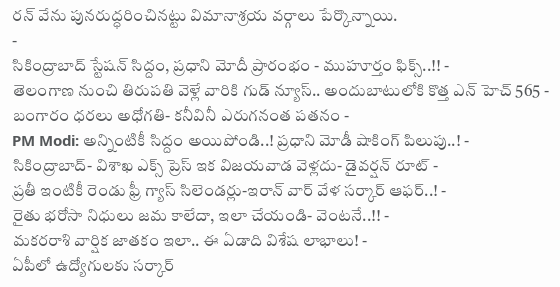రన్ వేను పునరుద్ధరించినట్టు విమానాశ్రయ వర్గాలు పేర్కొన్నాయి.
-
సికింద్రాబాద్ స్టేషన్ సిద్దం, ప్రధాని మోదీ ప్రారంభం - ముహూర్తం ఫిక్స్..!! -
తెలంగాణ నుంచి తిరుపతి వెళ్లే వారికి గుడ్ న్యూస్.. అందుబాటులోకి కొత్త ఎన్ హెచ్ 565 -
బంగారం ధరలు అధోగతి- కనీవినీ ఎరుగనంత పతనం -
PM Modi: అన్నింటికీ సిద్దం అయిపోండి..! ప్రధాని మోడీ షాకింగ్ పిలుపు..! -
సికింద్రాబాద్- విశాఖ ఎక్స్ ప్రెస్ ఇక విజయవాడ వెళ్లదు- డైవర్షన్ రూట్ -
ప్రతీ ఇంటికీ రెండు ఫ్రీ గ్యాస్ సిలెండర్లు-ఇరాన్ వార్ వేళ సర్కార్ ఆఫర్..! -
రైతు భరోసా నిధులు జమ కాలేదా, ఇలా చేయండి- వెంటనే..!! -
మకరరాశి వార్షిక జాతకం ఇలా.. ఈ ఏడాది విశేష లాభాలు! -
ఏపీలో ఉద్యోగులకు సర్కార్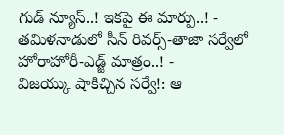గుడ్ న్యూస్..! ఇకపై ఈ మార్పు..! -
తమిళనాడులో సీన్ రివర్స్-తాజా సర్వేలో హోరాహోరీ-ఎడ్జ్ మాత్రం..! -
విజయ్కు షాకిచ్చిన సర్వే!: ఆ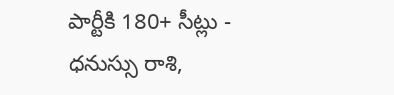పార్టీకి 180+ సీట్లు -
ధనుస్సు రాశి,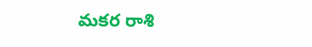మకర రాశి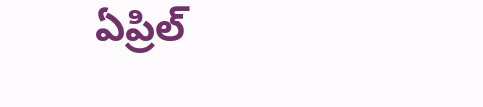ఏప్రిల్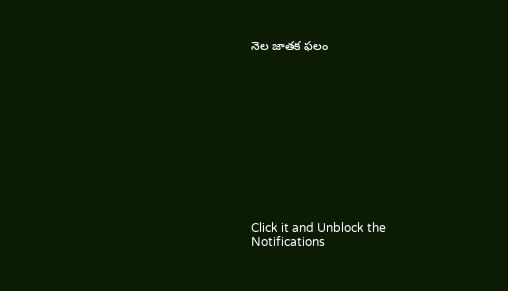నెల జాతక ఫలం












Click it and Unblock the Notifications